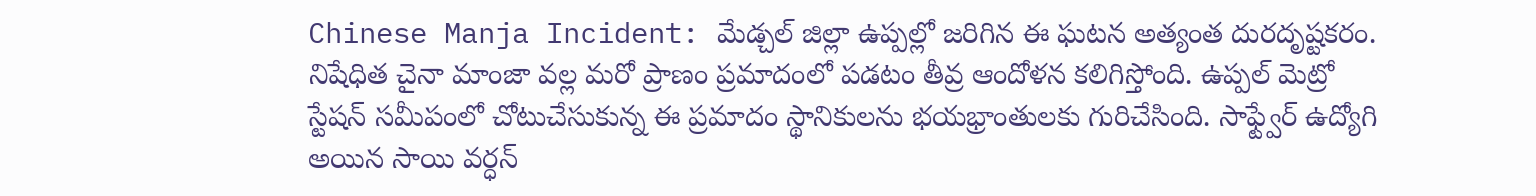Chinese Manja Incident: మేడ్చల్ జిల్లా ఉప్పల్లో జరిగిన ఈ ఘటన అత్యంత దురదృష్టకరం. నిషేధిత చైనా మాంజా వల్ల మరో ప్రాణం ప్రమాదంలో పడటం తీవ్ర ఆందోళన కలిగిస్తోంది. ఉప్పల్ మెట్రో స్టేషన్ సమీపంలో చోటుచేసుకున్న ఈ ప్రమాదం స్థానికులను భయభ్రాంతులకు గురిచేసింది. సాఫ్ట్వేర్ ఉద్యోగి అయిన సాయి వర్ధన్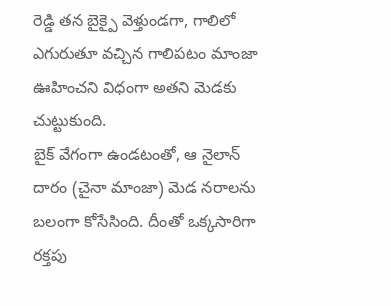రెడ్డి తన బైక్పై వెళ్తుండగా, గాలిలో ఎగురుతూ వచ్చిన గాలిపటం మాంజా ఊహించని విధంగా అతని మెడకు చుట్టుకుంది.
బైక్ వేగంగా ఉండటంతో, ఆ నైలాన్ దారం (చైనా మాంజా) మెడ నరాలను బలంగా కోసేసింది. దీంతో ఒక్కసారిగా రక్తపు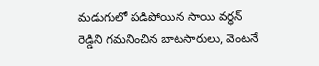మడుగులో పడిపోయిన సాయి వర్ధన్ రెడ్డిని గమనించిన బాటసారులు, వెంటనే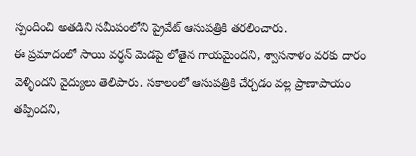స్పందించి అతడిని సమీపంలోని ప్రైవేట్ ఆసుపత్రికి తరలించారు.
ఈ ప్రమాదంలో సాయి వర్ధన్ మెడపై లోతైన గాయమైందని, శ్వాసనాళం వరకు దారం వెళ్ళిందని వైద్యులు తెలిపారు. సకాలంలో ఆసుపత్రికి చేర్చడం వల్ల ప్రాణాపాయం తప్పిందని,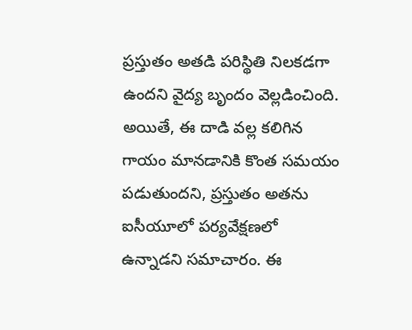ప్రస్తుతం అతడి పరిస్థితి నిలకడగా ఉందని వైద్య బృందం వెల్లడించింది. అయితే, ఈ దాడి వల్ల కలిగిన గాయం మానడానికి కొంత సమయం పడుతుందని, ప్రస్తుతం అతను ఐసీయూలో పర్యవేక్షణలో ఉన్నాడని సమాచారం. ఈ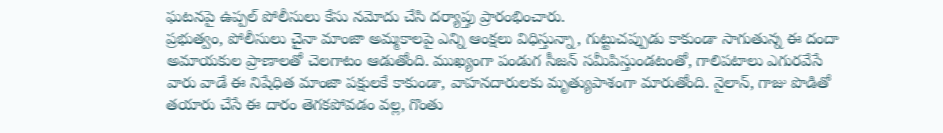ఘటనపై ఉప్పల్ పోలీసులు కేసు నమోదు చేసి దర్యాప్తు ప్రారంభించారు.
ప్రభుత్వం, పోలీసులు చైనా మాంజా అమ్మకాలపై ఎన్ని ఆంక్షలు విధిస్తున్నా, గుట్టుచప్పుడు కాకుండా సాగుతున్న ఈ దందా అమాయకుల ప్రాణాలతో చెలగాటం ఆడుతోంది. ముఖ్యంగా పండుగ సీజన్ సమీపిస్తుండటంతో, గాలిపటాలు ఎగురవేసే వారు వాడే ఈ నిషేధిత మాంజా పక్షులకే కాకుండా, వాహనదారులకు మృత్యుపాశంగా మారుతోంది. నైలాన్, గాజు పొడితో తయారు చేసే ఈ దారం తెగకపోవడం వల్ల, గొంతు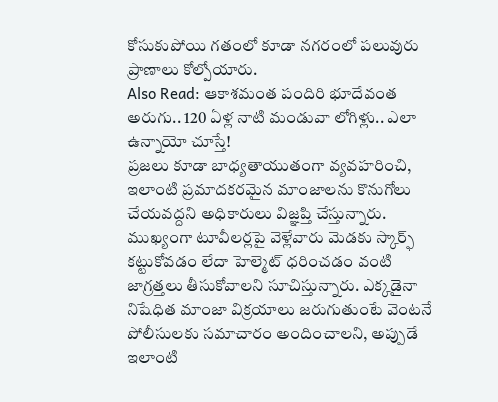కోసుకుపోయి గతంలో కూడా నగరంలో పలువురు ప్రాణాలు కోల్పోయారు.
Also Read: ఆకాశమంత పందిరి భూదేవంత అరుగు.. 120 ఏళ్ల నాటి మండువా లోగిళ్లు.. ఎలా ఉన్నాయో చూస్తే!
ప్రజలు కూడా బాధ్యతాయుతంగా వ్యవహరించి, ఇలాంటి ప్రమాదకరమైన మాంజాలను కొనుగోలు చేయవద్దని అధికారులు విజ్ఞప్తి చేస్తున్నారు. ముఖ్యంగా టూవీలర్లపై వెళ్లేవారు మెడకు స్కార్ఫ్ కట్టుకోవడం లేదా హెల్మెట్ ధరించడం వంటి జాగ్రత్తలు తీసుకోవాలని సూచిస్తున్నారు. ఎక్కడైనా నిషేధిత మాంజా విక్రయాలు జరుగుతుంటే వెంటనే పోలీసులకు సమాచారం అందించాలని, అప్పుడే ఇలాంటి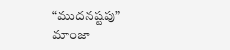“ముదనష్టపు” మాంజా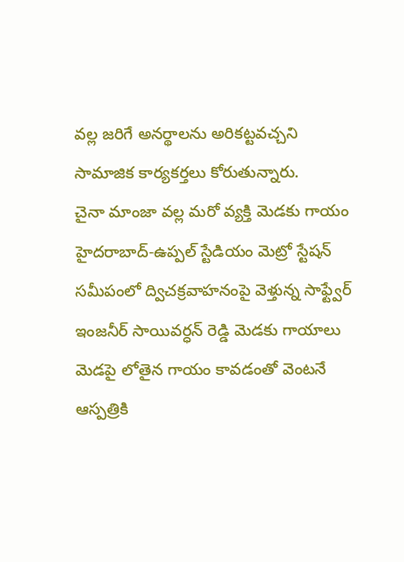వల్ల జరిగే అనర్థాలను అరికట్టవచ్చని సామాజిక కార్యకర్తలు కోరుతున్నారు.
చైనా మాంజా వల్ల మరో వ్యక్తి మెడకు గాయం
హైదరాబాద్-ఉప్పల్ స్టేడియం మెట్రో స్టేషన్ సమీపంలో ద్విచక్రవాహనంపై వెళ్తున్న సాఫ్ట్వేర్ ఇంజనీర్ సాయివర్ధన్ రెడ్డి మెడకు గాయాలు
మెడపై లోతైన గాయం కావడంతో వెంటనే ఆస్పత్రికి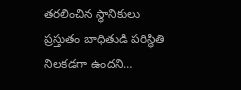తరలించిన స్థానికులు
ప్రస్తుతం బాధితుడి పరిస్థితి నిలకడగా ఉందని…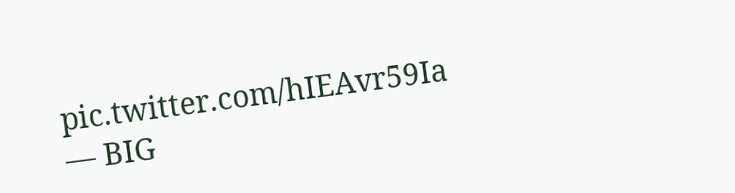pic.twitter.com/hIEAvr59Ia
— BIG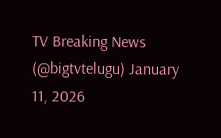TV Breaking News (@bigtvtelugu) January 11, 2026